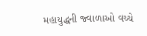મહાયુદ્ધની જ્વાળાઓ વચ્ચે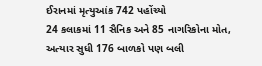ઈરાનમાં મૃત્યુઆંક 742 પહોંચ્યો
24 કલાકમાં 11 સૈનિક અને 85 નાગરિકોના મોત, અત્યાર સુધી 176 બાળકો પણ બલી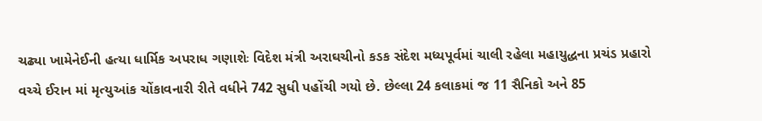ચઢ્યા ખામેનેઈની હત્યા ધાર્મિક અપરાધ ગણાશેઃ વિદેશ મંત્રી અરાઘચીનો કડક સંદેશ મધ્યપૂર્વમાં ચાલી રહેલા મહાયુદ્ધના પ્રચંડ પ્રહારો વચ્ચે ઈરાન માં મૃત્યુઆંક ચોંકાવનારી રીતે વધીને 742 સુધી પહોંચી ગયો છે. છેલ્લા 24 કલાકમાં જ 11 સૈનિકો અને 85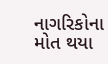નાગરિકોના મોત થયા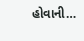હોવાની…